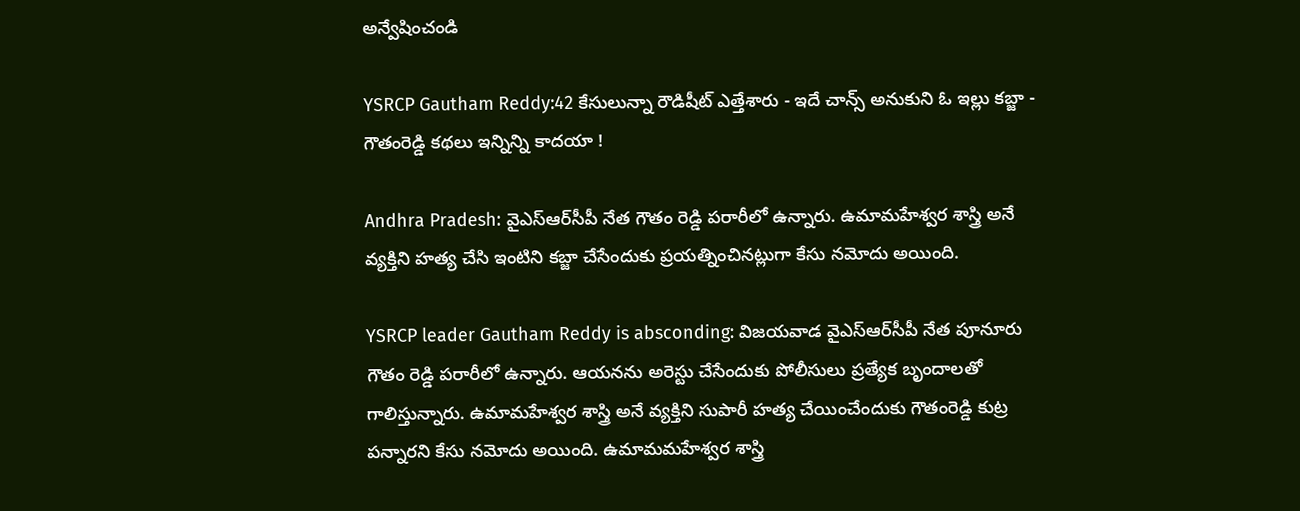అన్వేషించండి

YSRCP Gautham Reddy:42 కేసులున్నా రౌడిషీట్ ఎత్తేశారు - ఇదే చాన్స్ అనుకుని ఓ ఇల్లు కబ్జా - గౌతంరెడ్డి కథలు ఇన్నిన్ని కాదయా !

Andhra Pradesh: వైఎస్ఆర్‌సీపీ నేత గౌతం రెడ్డి పరారీలో ఉన్నారు. ఉమామహేశ్వర శాస్త్రి అనే వ్యక్తిని హత్య చేసి ఇంటిని కబ్జా చేసేందుకు ప్రయత్నించినట్లుగా కేసు నమోదు అయింది.

YSRCP leader Gautham Reddy is absconding: విజయవాడ వైఎస్ఆర్‌సీపీ నేత పూనూరు గౌతం రెడ్డి పరారీలో ఉన్నారు. ఆయనను అరెస్టు చేసేందుకు పోలీసులు ప్రత్యేక బృందాలతో గాలిస్తున్నారు. ఉమామహేశ్వర శాస్త్రి అనే వ్యక్తిని సుపారీ హత్య చేయించేందుకు గౌతంరెడ్డి కుట్ర పన్నారని కేసు నమోదు అయింది. ఉమామమహేశ్వర శాస్త్రి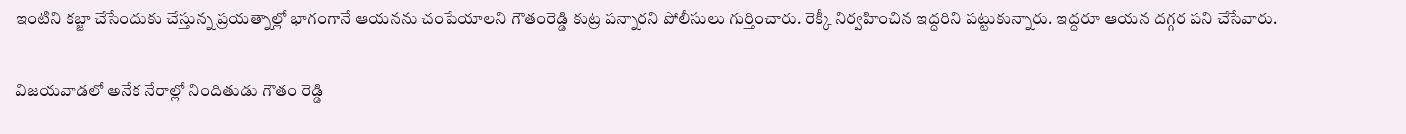ఇంటిని కబ్జా చేసేందుకు చేస్తున్న ప్రయత్నాల్లో భాగంగానే ఆయనను చంపేయాలని గౌతంరెడ్డి కుట్ర పన్నారని పోలీసులు గుర్తించారు. రెక్కీ నిర్వహించిన ఇద్దరిని పట్టుకున్నారు. ఇద్దరూ ఆయన దగ్గర పని చేసేవారు.

విజయవాడలో అనేక నేరాల్లో నిందితుడు గౌతం రెడ్డి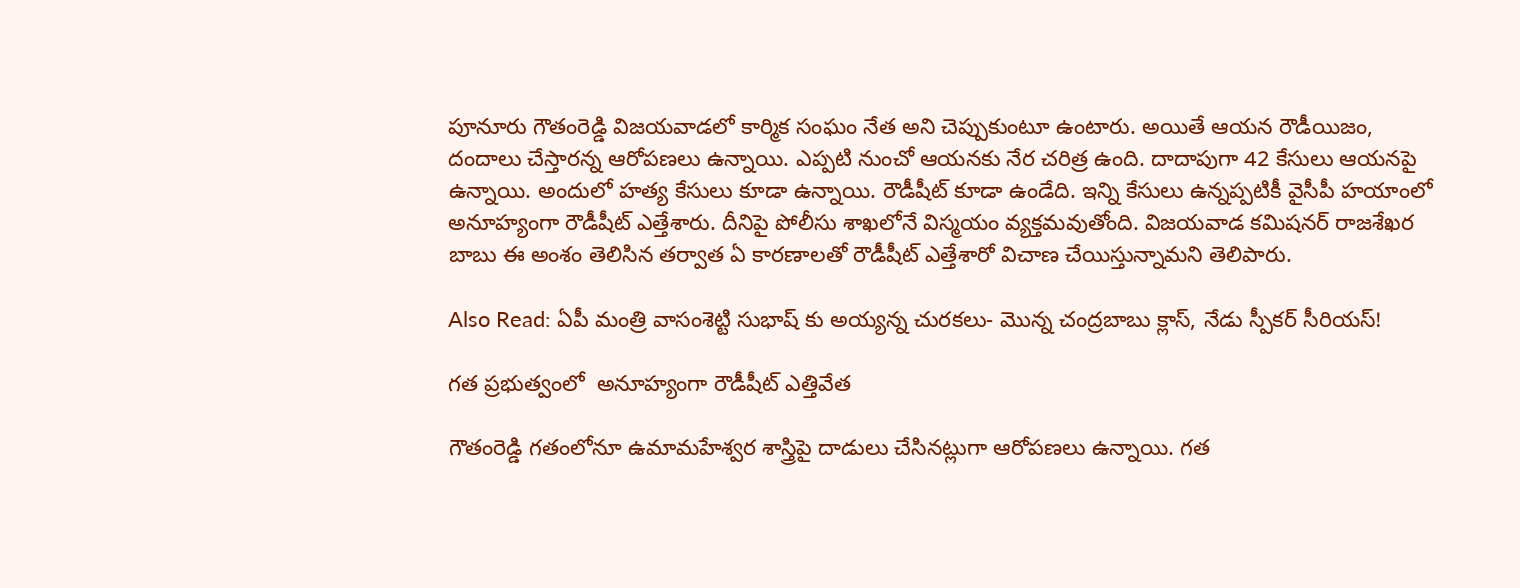పూనూరు గౌతంరెడ్డి విజయవాడలో కార్మిక సంఘం నేత అని చెప్పుకుంటూ ఉంటారు. అయితే ఆయన రౌడీయిజం, దందాలు చేస్తారన్న ఆరోపణలు ఉన్నాయి. ఎప్పటి నుంచో ఆయనకు నేర చరిత్ర ఉంది. దాదాపుగా 42 కేసులు ఆయనపై ఉన్నాయి. అందులో హత్య కేసులు కూడా ఉన్నాయి. రౌడీషీట్ కూడా ఉండేది. ఇన్ని కేసులు ఉన్నప్పటికీ వైసీపీ హయాంలో అనూహ్యంగా రౌడీషీట్ ఎత్తేశారు. దీనిపై పోలీసు శాఖలోనే విస్మయం వ్యక్తమవుతోంది. విజయవాడ కమిషనర్ రాజశేఖర బాబు ఈ అంశం తెలిసిన తర్వాత ఏ కారణాలతో రౌడీషీట్ ఎత్తేశారో విచాణ చేయిస్తున్నామని తెలిపారు.

Also Read: ఏపీ మంత్రి వాసంశెట్టి సుభాష్ కు అయ్యన్న చురకలు- మొన్న చంద్రబాబు క్లాస్, నేడు స్పీకర్ సీరియస్!

గత ప్రభుత్వంలో  అనూహ్యంగా రౌడీషీట్ ఎత్తివేత

గౌతంరెడ్డి గతంలోనూ ఉమామహేశ్వర శాస్త్రిపై దాడులు చేసినట్లుగా ఆరోపణలు ఉన్నాయి. గత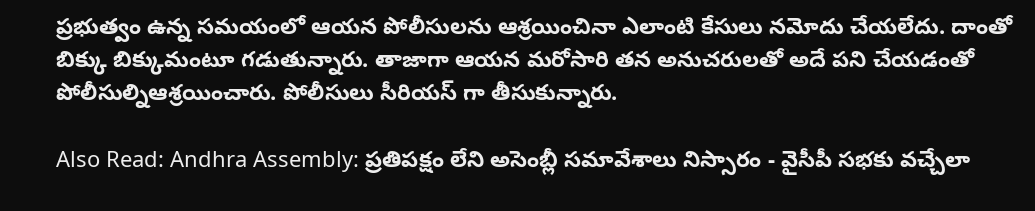ప్రభుత్వం ఉన్న సమయంలో ఆయన పోలీసులను ఆశ్రయించినా ఎలాంటి కేసులు నమోదు చేయలేదు. దాంతో బిక్కు బిక్కుమంటూ గడుతున్నారు. తాజాగా ఆయన మరోసారి తన అనుచరులతో అదే పని చేయడంతో పోలీసుల్నిఆశ్రయించారు. పోలీసులు సీరియస్ గా తీసుకున్నారు.

Also Read: Andhra Assembly: ప్రతిపక్షం లేని అసెంబ్లీ సమావేశాలు నిస్సారం - వైసీపీ సభకు వచ్చేలా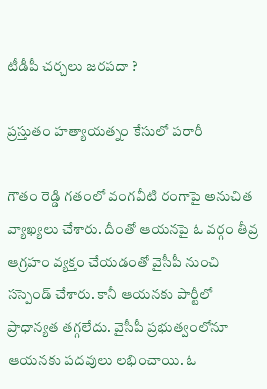టీడీపీ చర్చలు జరపదా ?

ప్రస్తుతం హత్యాయత్నం కేసులో పరారీ

గౌతం రెడ్డి గతంలో వంగవీటి రంగాపై అనుచిత వ్యాఖ్యలు చేశారు. దీంతో ఆయనపై ఓ వర్గం తీవ్ర ఆగ్రహం వ్యక్తం చేయడంతో వైసీపీ నుంచి సస్పెండ్ చేశారు. కానీ ఆయనకు పార్టీలో ప్రాధాన్యత తగ్గలేదు. వైసీపీ ప్రభుత్వంలోనూ ఆయనకు పదవులు లభించాయి. ఓ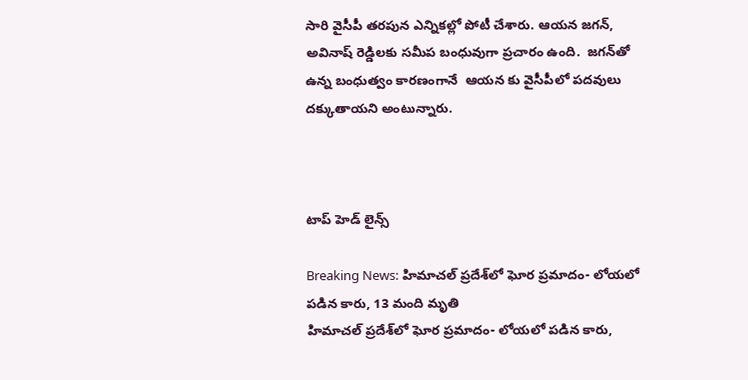సారి వైసీపీ తరపున ఎన్నికల్లో పోటీ చేశారు. ఆయన జగన్‌, అవినాష్ రెడ్డిలకు సమీప బంధువుగా ప్రచారం ఉంది.  జగన్‌తో ఉన్న బంధుత్వం కారణంగానే  ఆయన కు వైసీపీలో పదవులు దక్కుతాయని అంటున్నారు.



టాప్ హెడ్ లైన్స్

Breaking News: హిమాచల్ ప్రదేశ్‌లో ఘోర ప్రమాదం- లోయలో పడిన కారు, 13 మంది మృతి
హిమాచల్ ప్రదేశ్‌లో ఘోర ప్రమాదం- లోయలో పడిన కారు,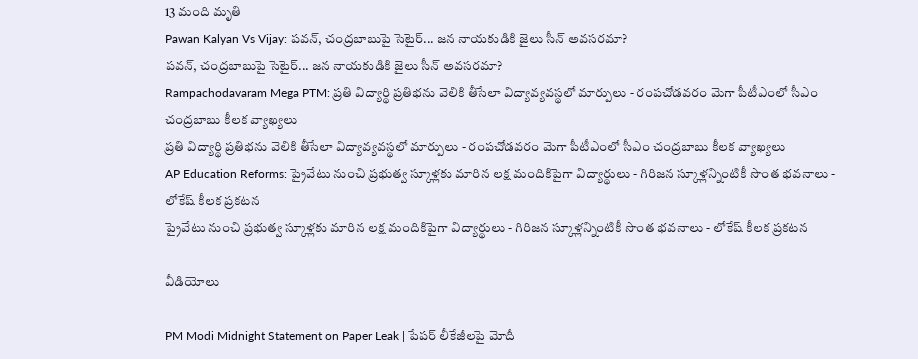13 మంది మృతి
Pawan Kalyan Vs Vijay: పవన్, చంద్రబాబుపై సెటైర్... జన నాయకుడికి జైలు సీన్ అవసరమా?
పవన్, చంద్రబాబుపై సెటైర్... జన నాయకుడికి జైలు సీన్ అవసరమా?
Rampachodavaram Mega PTM: ప్రతి విద్యార్థి ప్రతిభను వెలికి తీసేలా విద్యావ్యవస్థలో మార్పులు - రంపచోడవరం మెగా పీటీఎంలో సీఎం చంద్రబాబు కీలక వ్యాఖ్యలు
ప్రతి విద్యార్థి ప్రతిభను వెలికి తీసేలా విద్యావ్యవస్థలో మార్పులు - రంపచోడవరం మెగా పీటీఎంలో సీఎం చంద్రబాబు కీలక వ్యాఖ్యలు
AP Education Reforms: ప్రైవేటు నుంచి ప్రభుత్వ స్కూళ్లకు మారిన లక్ష మందికిపైగా విద్యార్థులు - గిరిజన స్కూళ్లన్నింటికీ సొంత భవనాలు - లోకేష్ కీలక ప్రకటన
ప్రైవేటు నుంచి ప్రభుత్వ స్కూళ్లకు మారిన లక్ష మందికిపైగా విద్యార్థులు - గిరిజన స్కూళ్లన్నింటికీ సొంత భవనాలు - లోకేష్ కీలక ప్రకటన

వీడియోలు

PM Modi Midnight Statement on Paper Leak | పేపర్ లీకేజీలపై మోదీ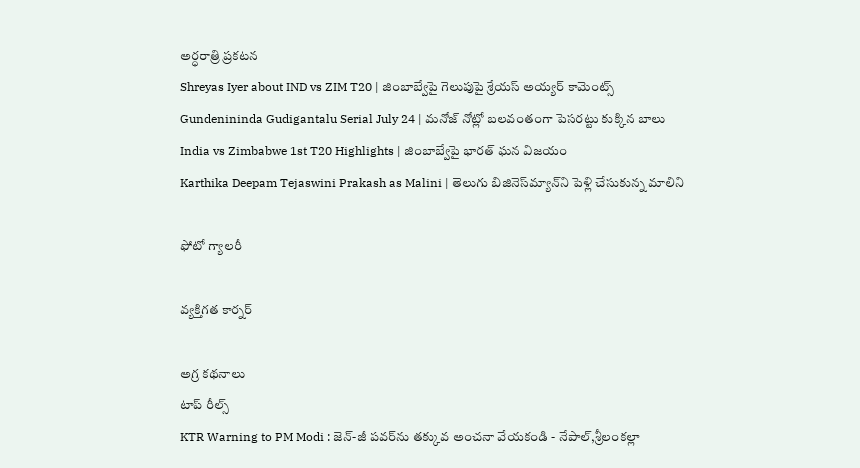అర్ధరాత్రి ప్రకటన
Shreyas Iyer about IND vs ZIM T20 | జింబాబ్వేపై గెలుపుపై శ్రేయస్ అయ్యర్ కామెంట్స్
Gundenininda Gudigantalu Serial July 24 | మనోజ్ నోట్లో బలవంతంగా పెసరట్టు కుక్కిన బాలు
India vs Zimbabwe 1st T20 Highlights | జింబాబ్వేపై భారత్ ఘన విజయం
Karthika Deepam Tejaswini Prakash as Malini | తెలుగు బిజినెస్‌మ్యాన్‌ని పెళ్లి చేసుకున్న మాలిని

ఫోటో గ్యాలరీ

వ్యక్తిగత కార్నర్

అగ్ర కథనాలు
టాప్ రీల్స్
KTR Warning to PM Modi : జెన్-జీ పవర్‌ను తక్కువ అంచనా వేయకండి - నేపాల్,శ్రీలంకల్లా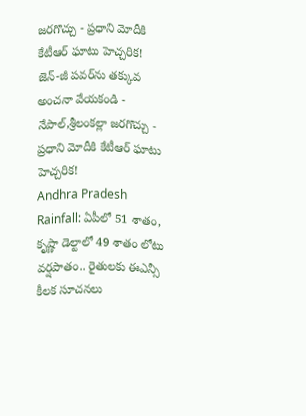జరగొచ్చు - ప్రధాని మోదీకి కేటీఆర్ ఘాటు హెచ్చరిక!
జెన్-జీ పవర్‌ను తక్కువ అంచనా వేయకండి - నేపాల్,శ్రీలంకల్లా జరగొచ్చు - ప్రధాని మోదీకి కేటీఆర్ ఘాటు హెచ్చరిక!
Andhra Pradesh Rainfall: ఏపీలో 51 శాతం, కృష్ణా డెల్టాలో 49 శాతం లోటు వర్షపాతం.. రైతులకు ఈఎన్సీ కీలక సూచనలు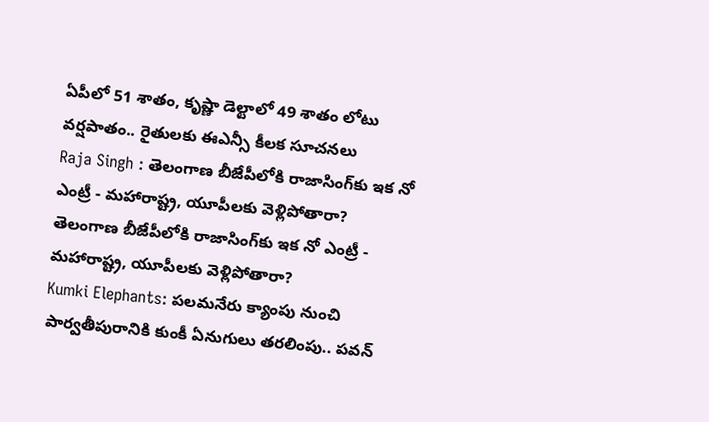ఏపీలో 51 శాతం, కృష్ణా డెల్టాలో 49 శాతం లోటు వర్షపాతం.. రైతులకు ఈఎన్సీ కీలక సూచనలు
Raja Singh : తెలంగాణ బీజేపీలోకి రాజాసింగ్‌కు ఇక నో ఎంట్రీ - మహారాష్ట్ర, యూపీలకు వెళ్లిపోతారా?
తెలంగాణ బీజేపీలోకి రాజాసింగ్‌కు ఇక నో ఎంట్రీ - మహారాష్ట్ర, యూపీలకు వెళ్లిపోతారా?
Kumki Elephants: పలమనేరు క్యాంపు నుంచి పార్వతీపురానికి కుంకీ ఏనుగులు తరలింపు.. పవన్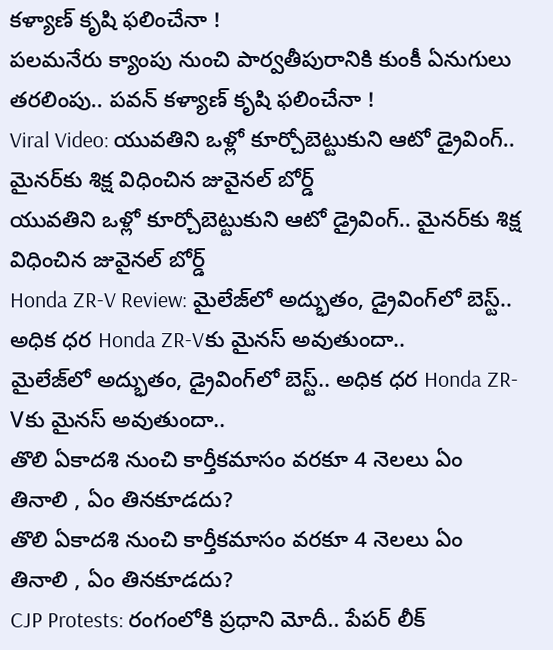కళ్యాణ్ కృషి ఫలించేనా !
పలమనేరు క్యాంపు నుంచి పార్వతీపురానికి కుంకీ ఏనుగులు తరలింపు.. పవన్ కళ్యాణ్ కృషి ఫలించేనా !
Viral Video: యువతిని ఒళ్లో కూర్చోబెట్టుకుని ఆటో డ్రైవింగ్.. మైనర్‌కు శిక్ష విధించిన జువైనల్ బోర్డ్
యువతిని ఒళ్లో కూర్చోబెట్టుకుని ఆటో డ్రైవింగ్.. మైనర్‌కు శిక్ష విధించిన జువైనల్ బోర్డ్
Honda ZR-V Review: మైలేజ్‌లో అద్భుతం, డ్రైవింగ్‌లో బెస్ట్.. అధిక ధర Honda ZR-Vకు మైనస్ అవుతుందా..
మైలేజ్‌లో అద్భుతం, డ్రైవింగ్‌లో బెస్ట్.. అధిక ధర Honda ZR-Vకు మైనస్ అవుతుందా..
తొలి ఏకాదశి నుంచి కార్తీకమాసం వరకూ 4 నెలలు ఏం తినాలి , ఏం తినకూడదు?
తొలి ఏకాదశి నుంచి కార్తీకమాసం వరకూ 4 నెలలు ఏం తినాలి , ఏం తినకూడదు?
CJP Protests: రంగంలోకి ప్రధాని మోదీ.. పేపర్ లీక్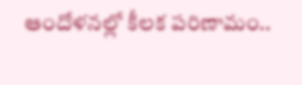ఆందోళనల్లో కీలక పరిణామం..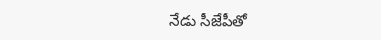నేడు సీజేపీతో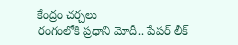కేంద్రం చర్చలు
రంగంలోకి ప్రధాని మోదీ.. పేపర్ లీక్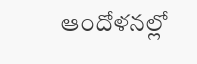ఆందోళనల్లో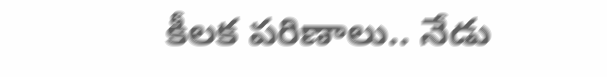కీలక పరిణాలు.. నేడు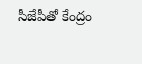సీజేపీతో కేంద్రం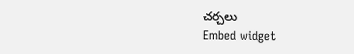చర్చలు
Embed widget